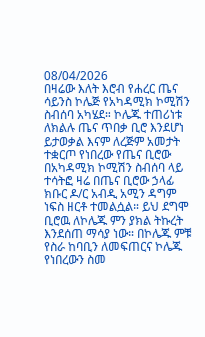08/04/2026
በዛሬው እለት እሮብ የሐረር ጤና ሳይንስ ኮሌጅ የአካዳሚክ ኮሚሽን ስብሰባ አካሄደ። ኮሌጁ ተጠሪነቱ ለክልሉ ጤና ጥበቃ ቢሮ እንደሆነ ይታወቃል እናም ለረጅም አመታት ተቋርጦ የነበረው የጤና ቢሮው በአካዳሚክ ኮሚሽን ስብሰባ ላይ ተሳትፎ ዛሬ በጤና ቢሮው ኃላፊ ክቡር ዶ/ር አብዲ አሚን ዳግም ነፍስ ዘርቶ ተመልሷል። ይህ ደግሞ ቢሮዉ ለኮሌጁ ምን ያክል ትኩረት እንደሰጠ ማሳያ ነው። በኮሌጁ ምቹ የስራ ከባቢን ለመፍጠርና ኮሌጁ የነበረውን ስመ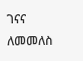ገናና ለመመለስ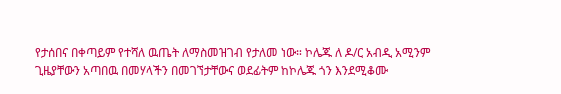የታሰበና በቀጣይም የተሻለ ዉጤት ለማስመዝገብ የታለመ ነው። ኮሌጁ ለ ዶ/ር አብዲ አሚንም ጊዜያቸውን አጣበዉ በመሃላችን በመገኘታቸውና ወደፊትም ከኮሌጁ ጎን እንደሚቆሙ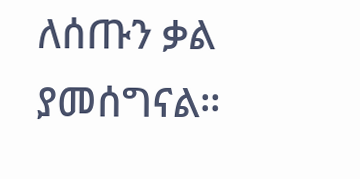ለሰጡን ቃል ያመሰግናል።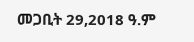መጋቢት 29,2018 ዓ.ም